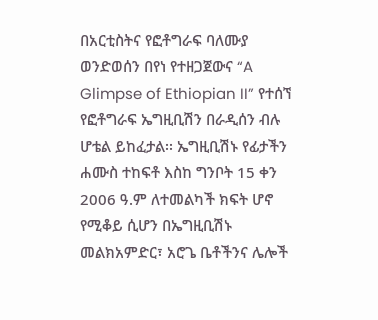በአርቲስትና የፎቶግራፍ ባለሙያ ወንድወሰን በየነ የተዘጋጀውና “A Glimpse of Ethiopian II” የተሰኘ የፎቶግራፍ ኤግዚቢሽን በራዲሰን ብሉ ሆቴል ይከፈታል፡፡ ኤግዚቢሽኑ የፊታችን ሐሙስ ተከፍቶ እስከ ግንቦት 15 ቀን 2006 ዓ.ም ለተመልካች ክፍት ሆኖ የሚቆይ ሲሆን በኤግዚቢሽኑ መልክአምድር፣ አሮጌ ቤቶችንና ሌሎች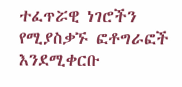ተፈጥሯዊ ነገሮችን የሚያስቃኙ ፎቶግራፎች እንደሚቀርቡ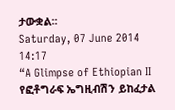ታውቋል፡፡
Saturday, 07 June 2014 14:17
“A Glimpse of Ethiopian II የፎቶግራፍ ኤግዚብሽን ይከፈታል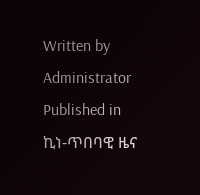Written by Administrator
Published in
ኪነ-ጥበባዊ ዜና